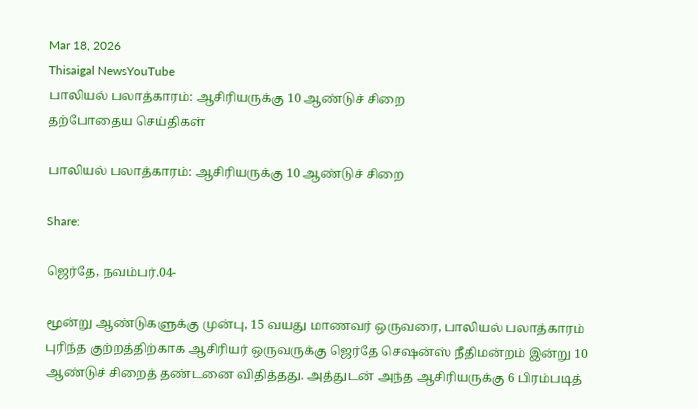Mar 18, 2026
Thisaigal NewsYouTube
பாலியல் பலாத்காரம்: ஆசிரியருக்கு 10 ஆண்டுச் சிறை
தற்போதைய செய்திகள்

பாலியல் பலாத்காரம்: ஆசிரியருக்கு 10 ஆண்டுச் சிறை

Share:

ஜெர்தே, நவம்பர்.04-

மூன்று ஆண்டுகளுக்கு முன்பு, 15 வயது மாணவர் ஒருவரை, பாலியல் பலாத்காரம் புரிந்த குற்றத்திற்காக ஆசிரியர் ஒருவருக்கு ஜெர்தே செஷன்ஸ் நீதிமன்றம் இன்று 10 ஆண்டுச் சிறைத் தண்டனை விதித்தது. அத்துடன் அந்த ஆசிரியருக்கு 6 பிரம்படித்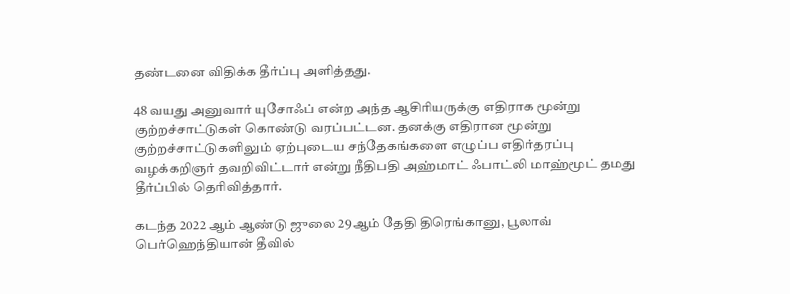தண்டனை விதிக்க தீர்ப்பு அளித்தது.

48 வயது அனுவார் யுசோஃப் என்ற அந்த ஆசிரியருக்கு எதிராக மூன்று குற்றச்சாட்டுகள் கொண்டு வரப்பட்டன. தனக்கு எதிரான மூன்று குற்றச்சாட்டுகளிலும் ஏற்புடைய சந்தேகங்களை எழுப்ப எதிர்தரப்பு வழக்கறிஞர் தவறிவிட்டார் என்று நீதிபதி அஹ்மாட் ஃபாட்லி மாஹ்மூட் தமது தீர்ப்பில் தெரிவித்தார்.

கடந்த 2022 ஆம் ஆண்டு ஜுலை 29ஆம் தேதி திரெங்கானு, பூலாவ் பெர்ஹெந்தியான் தீவில்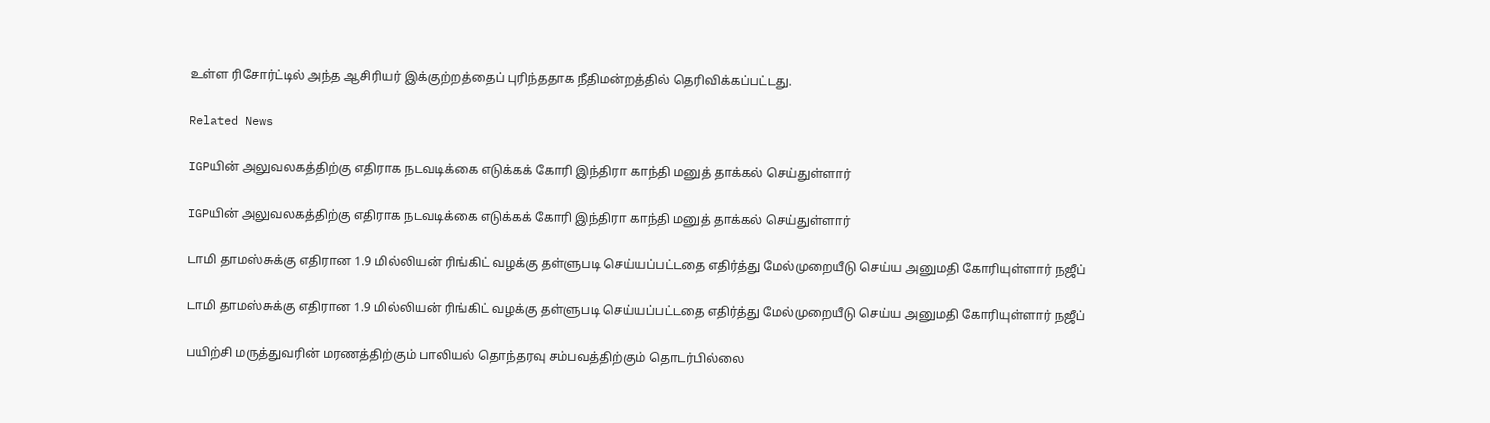உள்ள ரிசோர்ட்டில் அந்த ஆசிரியர் இக்குற்றத்தைப் புரிந்ததாக நீதிமன்றத்தில் தெரிவிக்கப்பட்டது.

Related News

IGPயின் அலுவலகத்திற்கு எதிராக நடவடிக்கை எடுக்கக் கோரி இந்திரா காந்தி மனுத் தாக்கல் செய்துள்ளார்

IGPயின் அலுவலகத்திற்கு எதிராக நடவடிக்கை எடுக்கக் கோரி இந்திரா காந்தி மனுத் தாக்கல் செய்துள்ளார்

டாமி தாமஸ்சுக்கு எதிரான 1.9 மில்லியன் ரிங்கிட் வழக்கு தள்ளுபடி செய்யப்பட்டதை எதிர்த்து மேல்முறையீடு செய்ய அனுமதி கோரியுள்ளார் நஜீப்

டாமி தாமஸ்சுக்கு எதிரான 1.9 மில்லியன் ரிங்கிட் வழக்கு தள்ளுபடி செய்யப்பட்டதை எதிர்த்து மேல்முறையீடு செய்ய அனுமதி கோரியுள்ளார் நஜீப்

பயிற்சி மருத்துவரின் மரணத்திற்கும் பாலியல் தொந்தரவு சம்பவத்திற்கும் தொடர்பில்லை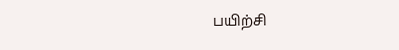பயிற்சி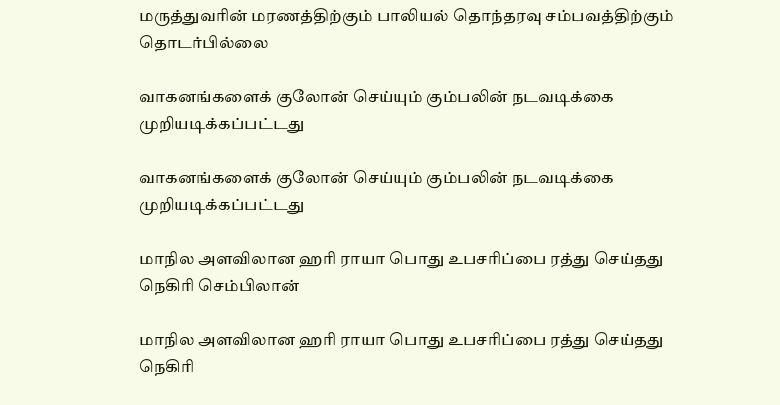மருத்துவரின் மரணத்திற்கும் பாலியல் தொந்தரவு சம்பவத்திற்கும் தொடர்பில்லை

வாகனங்களைக் குலோன் செய்யும் கும்பலின் நடவடிக்கை முறியடிக்கப்பட்டது

வாகனங்களைக் குலோன் செய்யும் கும்பலின் நடவடிக்கை முறியடிக்கப்பட்டது

மாநில அளவிலான ஹரி ராயா பொது உபசரிப்பை ரத்து செய்தது நெகிரி செம்பிலான்

மாநில அளவிலான ஹரி ராயா பொது உபசரிப்பை ரத்து செய்தது நெகிரி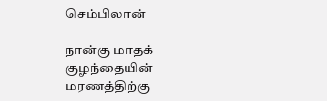செம்பிலான்

நான்கு மாதக் குழந்தையின் மரணத்திற்கு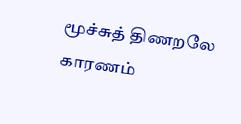மூச்சுத் திணறலே காரணம்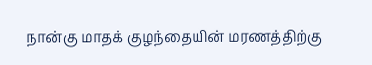நான்கு மாதக் குழந்தையின் மரணத்திற்கு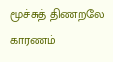மூச்சுத் திணறலே காரணம்